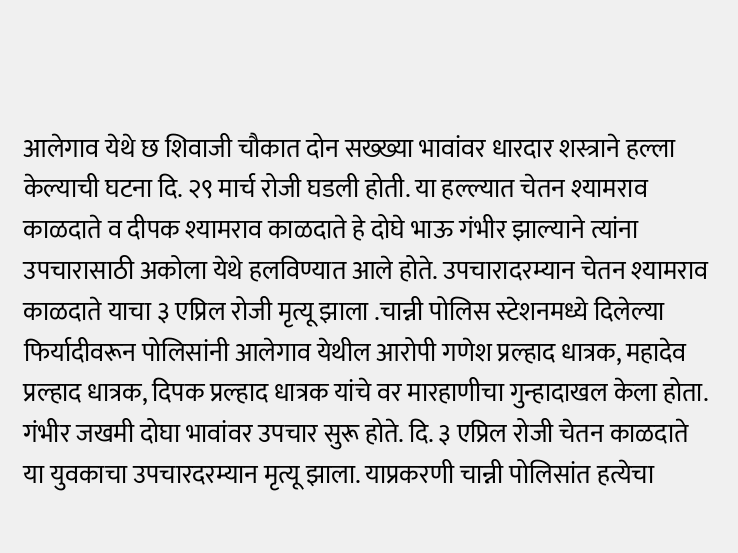आलेगाव येथे छ शिवाजी चौकात दोन सख्ख्या भावांवर धारदार शस्त्राने हल्ला केल्याची घटना दि. २९ मार्च रोजी घडली होती. या हल्ल्यात चेतन श्यामराव काळदाते व दीपक श्यामराव काळदाते हे दोघे भाऊ गंभीर झाल्याने त्यांना उपचारासाठी अकोला येथे हलविण्यात आले होते. उपचारादरम्यान चेतन श्यामराव काळदाते याचा ३ एप्रिल रोजी मृत्यू झाला .चान्नी पोलिस स्टेशनमध्ये दिलेल्या फिर्यादीवरून पोलिसांनी आलेगाव येथील आरोपी गणेश प्रल्हाद धात्रक, महादेव प्रल्हाद धात्रक, दिपक प्रल्हाद धात्रक यांचे वर मारहाणीचा गुन्हादाखल केला होता. गंभीर जखमी दोघा भावांवर उपचार सुरू होते. दि. ३ एप्रिल रोजी चेतन काळदाते या युवकाचा उपचारदरम्यान मृत्यू झाला. याप्रकरणी चान्नी पोलिसांत हत्येचा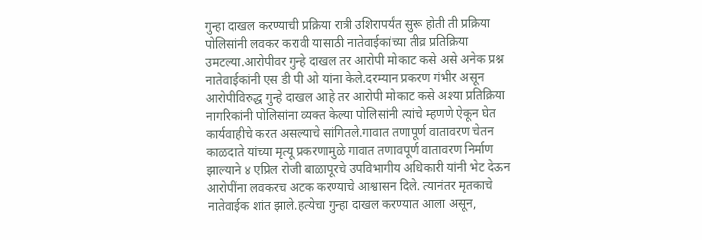गुन्हा दाखल करण्याची प्रक्रिया रात्री उशिरापर्यंत सुरू होती ती प्रक्रिया पोलिसांनी लवकर करावी यासाठी नातेवाईकांच्या तीव्र प्रतिक्रिया उमटल्या.आरोपीवर गुन्हे दाखल तर आरोपी मोकाट कसे असे अनेक प्रश्न नातेवाईकांनी एस डी पी ओ यांना केले.दरम्यान प्रकरण गंभीर असून आरोपीविरुद्ध गुन्हे दाखल आहे तर आरोपी मोकाट कसे अश्या प्रतिक्रिया नागरिकांनी पोलिसांना व्यक्त केल्या पोलिसांनी त्यांचे म्हणणे ऐकून घेत कार्यवाहीचे करत असल्याचे सांगितले.गावात तणापूर्ण वातावरण चेतन काळदाते यांच्या मृत्यू प्रकरणामुळे गावात तणावपूर्ण वातावरण निर्माण झाल्याने ४ एप्रिल रोजी बाळापूरचे उपविभागीय अधिकारी यांनी भेट देऊन आरोपींना लवकरच अटक करण्याचे आश्वासन दिले. त्यानंतर मृतकाचे नातेवाईक शांत झाले.हत्येचा गुन्हा दाखल करण्यात आला असून,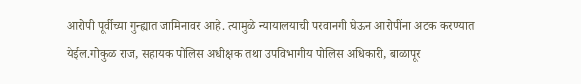आरोपी पूर्वीच्या गुन्ह्यात जामिनावर आहे. त्यामुळे न्यायालयाची परवानगी घेऊन आरोपींना अटक करण्यात येईल.गोकुळ राज, सहायक पोलिस अधीक्षक तथा उपविभागीय पोलिस अधिकारी, बाळापूर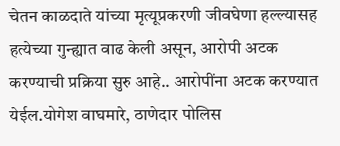चेतन काळदाते यांच्या मृत्यूप्रकरणी जीवघेणा हल्ल्यासह हत्येच्या गुन्ह्यात वाढ केली असून, आरोपी अटक करण्याची प्रक्रिया सुरु आहे.. आरोपींना अटक करण्यात येईल.योगेश वाघमारे, ठाणेदार पोलिस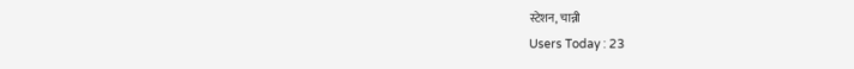स्टेशन, चान्नी
Users Today : 23